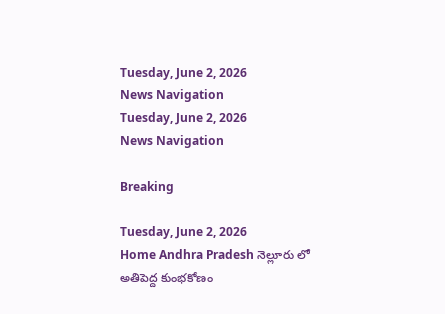Tuesday, June 2, 2026
News Navigation
Tuesday, June 2, 2026
News Navigation

Breaking

Tuesday, June 2, 2026
Home Andhra Pradesh నెల్లూరు లో అతిపెద్ద కుంభకోణం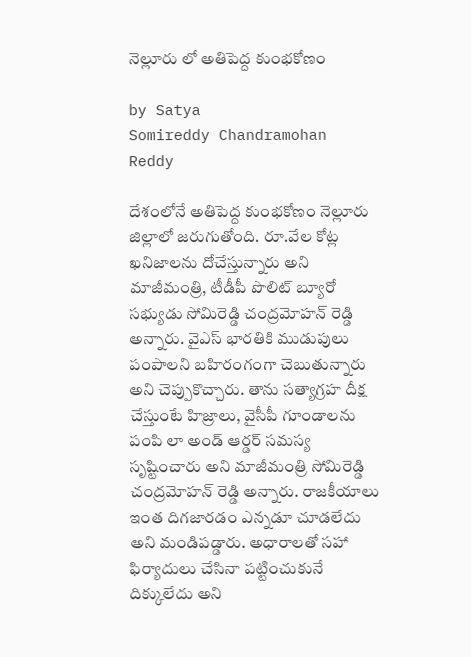నెల్లూరు లో అతిపెద్ద కుంభకోణం

by Satya
Somireddy Chandramohan Reddy

దేశంలోనే అతిపెద్ద కుంభకోణం నెల్లూరు జిల్లాలో జరుగుతోంది. రూ.వేల కోట్ల ఖనిజాలను దోచేస్తున్నారు అని మాజీమంత్రి, టీడీపీ పొలిట్ బ్యూరో సభ్యుడు సోమిరెడ్డి చంద్రమోహన్ రెడ్డి అన్నారు. వైఎస్ భారతికి ముడుపులు పంపాలని బహిరంగంగా చెబుతున్నారు అని చెప్పుకొచ్చారు. తాను సత్యాగ్రహ దీక్ష చేస్తుంటే హిజ్రాలు, వైసీపీ గూండాలను పంపి లా అండ్ ఆర్డర్ సమస్య సృష్టించారు అని మాజీమంత్రి సోమిరెడ్డి చంద్రమోహన్ రెడ్డి అన్నారు. రాజకీయాలు ఇంత దిగజారడం ఎన్నడూ చూడలేదు అని మండిపడ్డారు. అధారాలతో సహా ఫిర్యాదులు చేసినా పట్టించుకునే దిక్కులేదు అని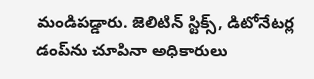మండిపడ్డారు. జెలిటిన్ స్టిక్స్, డిటోనేటర్ల డంప్‍ను చూపినా అధికారులు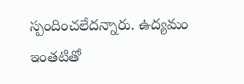స్పందించలేదన్నారు. ఉద్యమం ఇంతటితో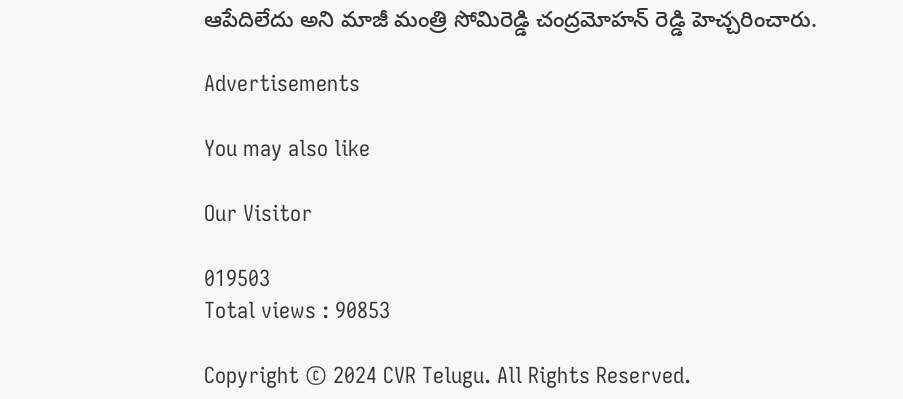ఆపేదిలేదు అని మాజీ మంత్రి సోమిరెడ్డి చంద్రమోహన్ రెడ్డి హెచ్చరించారు.

Advertisements

You may also like

Our Visitor

019503
Total views : 90853

Copyright © 2024 CVR Telugu. All Rights Reserved.